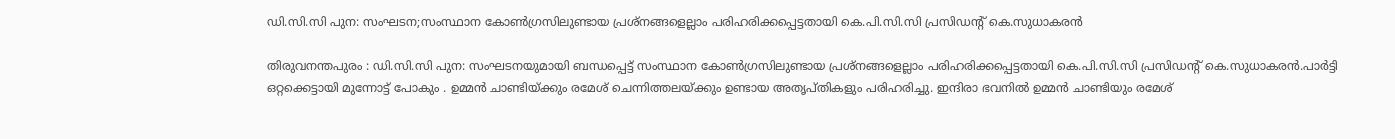ഡി.സി.സി പുന: സംഘടന;സംസ്ഥാന കോണ്‍ഗ്രസിലുണ്ടായ പ്രശ്‌നങ്ങളെല്ലാം പരിഹരിക്കപ്പെട്ടതായി കെ.പി.സി.സി പ്രസിഡന്റ് കെ.സുധാകരന്‍

തിരുവനന്തപുരം : ഡി.സി.സി പുന: സംഘടനയുമായി ബന്ധപ്പെട്ട് സംസ്ഥാന കോണ്‍ഗ്രസിലുണ്ടായ പ്രശ്‌നങ്ങളെല്ലാം പരിഹരിക്കപ്പെട്ടതായി കെ.പി.സി.സി പ്രസിഡന്റ് കെ.സുധാകരന്‍.പാര്‍ട്ടി ഒറ്റക്കെട്ടായി മുന്നോട്ട് പോകും . ഉമ്മന്‍ ചാണ്ടിയ്ക്കും രമേശ് ചെന്നിത്തലയ്ക്കും ഉണ്ടായ അതൃപ്തികളും പരിഹരിച്ചു. ഇന്ദിരാ ഭവനില്‍ ഉമ്മന്‍ ചാണ്ടിയും രമേശ്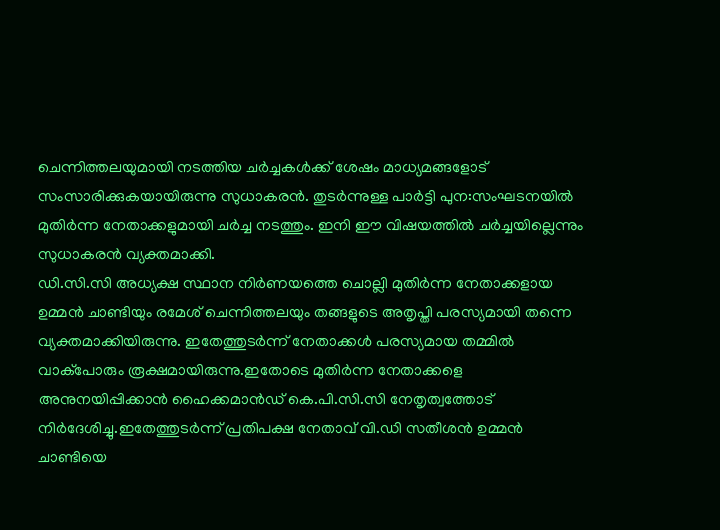ചെന്നിത്തലയുമായി നടത്തിയ ചര്‍ച്ചകള്‍ക്ക് ശേഷം മാധ്യമങ്ങളോട് സംസാരിക്കുകയായിരുന്നു സുധാകരന്‍. തുടര്‍ന്നുള്ള പാര്‍ട്ടി പുന:സംഘടനയില്‍ മുതിര്‍ന്ന നേതാക്കളുമായി ചര്‍ച്ച നടത്തും. ഇനി ഈ വിഷയത്തില്‍ ചര്‍ച്ചയില്ലെന്നും സുധാകരന്‍ വ്യക്തമാക്കി.
ഡി.സി.സി അധ്യക്ഷ സ്ഥാന നിര്‍ണയത്തെ ചൊല്ലി മുതിര്‍ന്ന നേതാക്കളായ ഉമ്മന്‍ ചാണ്ടിയും രമേശ് ചെന്നിത്തലയും തങ്ങളുടെ അതൃപ്തി പരസ്യമായി തന്നെ വ്യക്തമാക്കിയിരുന്നു. ഇതേത്തുടര്‍ന്ന് നേതാക്കള്‍ പരസ്യമായ തമ്മില്‍ വാക്‌പോരും രൂക്ഷമായിരുന്നു.ഇതോടെ മുതിര്‍ന്ന നേതാക്കളെ അനുനയിപ്പിക്കാന്‍ ഹൈക്കമാന്‍ഡ് കെ.പി.സി.സി നേതൃത്വത്തോട് നിര്‍ദേശിച്ചു.ഇതേത്തുടര്‍ന്ന് പ്രതിപക്ഷ നേതാവ് വി.ഡി സതീശന്‍ ഉമ്മന്‍ ചാണ്ടിയെ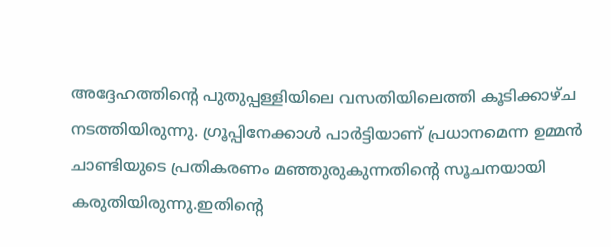അദ്ദേഹത്തിന്റെ പുതുപ്പള്ളിയിലെ വസതിയിലെത്തി കൂടിക്കാഴ്ച നടത്തിയിരുന്നു. ഗ്രൂപ്പിനേക്കാള്‍ പാര്‍ട്ടിയാണ് പ്രധാനമെന്ന ഉമ്മന്‍ ചാണ്ടിയുടെ പ്രതികരണം മഞ്ഞുരുകുന്നതിന്റെ സൂചനയായി കരുതിയിരുന്നു.ഇതിന്റെ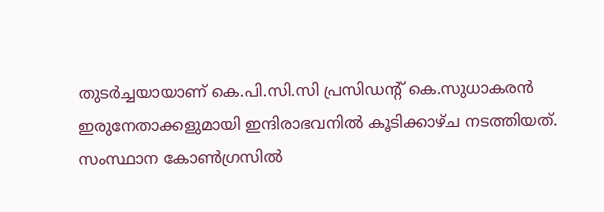തുടര്‍ച്ചയായാണ് കെ.പി.സി.സി പ്രസിഡന്റ് കെ.സുധാകരന്‍ ഇരുനേതാക്കളുമായി ഇന്ദിരാഭവനില്‍ കൂടിക്കാഴ്ച നടത്തിയത്. സംസ്ഥാന കോണ്‍ഗ്രസില്‍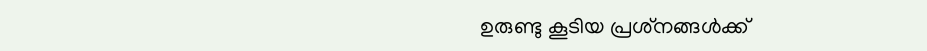ഉരുണ്ടു കൂടിയ പ്രശ്‌നങ്ങള്‍ക്ക്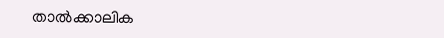താല്‍ക്കാലിക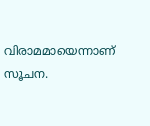വിരാമമായെന്നാണ് സൂചന.